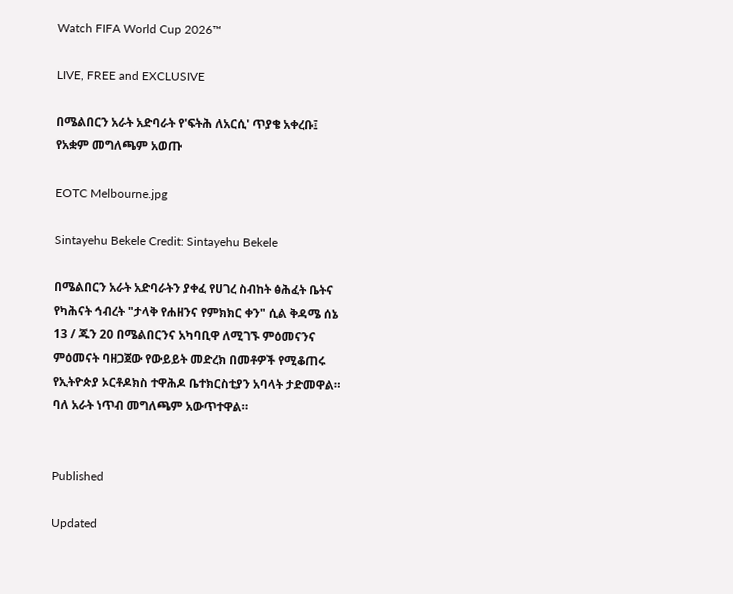Watch FIFA World Cup 2026™

LIVE, FREE and EXCLUSIVE

በሜልበርን አራት አድባራት የ'ፍትሕ ለአርሲ' ጥያቄ አቀረቡ፤ የአቋም መግለጫም አወጡ

EOTC Melbourne.jpg

Sintayehu Bekele Credit: Sintayehu Bekele

በሜልበርን አራት አድባራትን ያቀፈ የሀገረ ስብከት ፅሕፈት ቤትና የካሕናት ኅብረት "ታላቅ የሐዘንና የምክክር ቀን" ሲል ቅዳሜ ሰኔ 13 / ጁን 20 በሜልበርንና አካባቢዋ ለሚገኙ ምዕመናንና ምዕመናት ባዘጋጀው የውይይት መድረክ በመቶዎች የሚቆጠሩ የኢትዮጵያ ኦርቶዶክስ ተዋሕዶ ቤተክርስቲያን አባላት ታድመዋል። ባለ አራት ነጥብ መግለጫም አውጥተዋል።


Published

Updated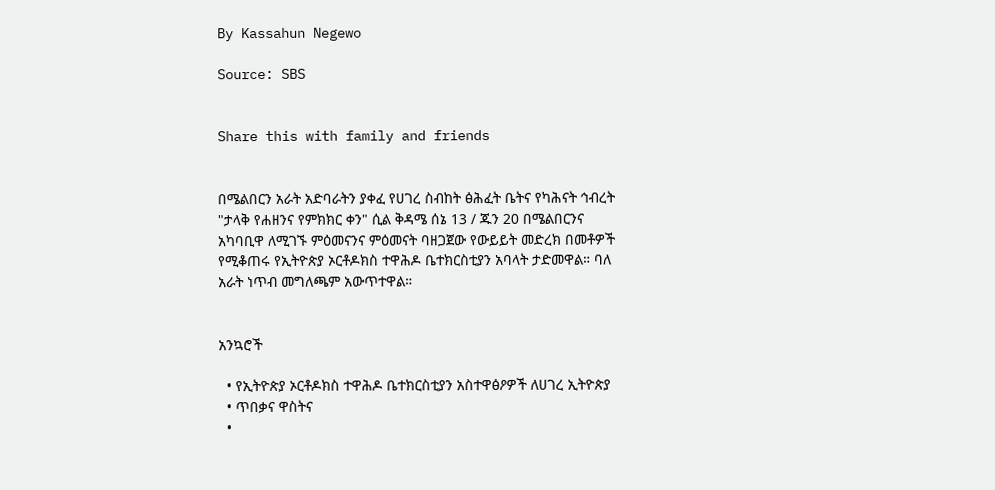By Kassahun Negewo

Source: SBS


Share this with family and friends


በሜልበርን አራት አድባራትን ያቀፈ የሀገረ ስብከት ፅሕፈት ቤትና የካሕናት ኅብረት "ታላቅ የሐዘንና የምክክር ቀን" ሲል ቅዳሜ ሰኔ 13 / ጁን 20 በሜልበርንና አካባቢዋ ለሚገኙ ምዕመናንና ምዕመናት ባዘጋጀው የውይይት መድረክ በመቶዎች የሚቆጠሩ የኢትዮጵያ ኦርቶዶክስ ተዋሕዶ ቤተክርስቲያን አባላት ታድመዋል። ባለ አራት ነጥብ መግለጫም አውጥተዋል።


አንኳሮች

  • የኢትዮጵያ ኦርቶዶክስ ተዋሕዶ ቤተክርስቲያን አስተዋፅዖዎች ለሀገረ ኢትዮጵያ
  • ጥበቃና ዋስትና
  •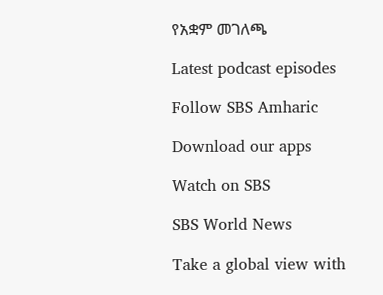የአቋም መገለጫ

Latest podcast episodes

Follow SBS Amharic

Download our apps

Watch on SBS

SBS World News

Take a global view with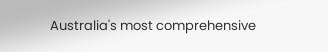Australia's most comprehensive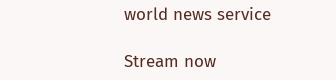world news service

Stream now